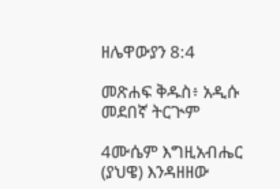ዘሌዋውያን 8:4

መጽሐፍ ቅዱስ፥ አዲሱ መደበኛ ትርጒም

4ሙሴም እግዚአብሔር (ያህዌ) እንዳዘዘው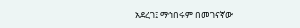አደረገ፤ ማኅበሩም በመገናኛው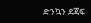ድንኳን ደጃፍ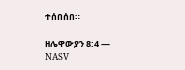ተሰበሰበ።

ዘሌዋውያን 8:4 — NASV